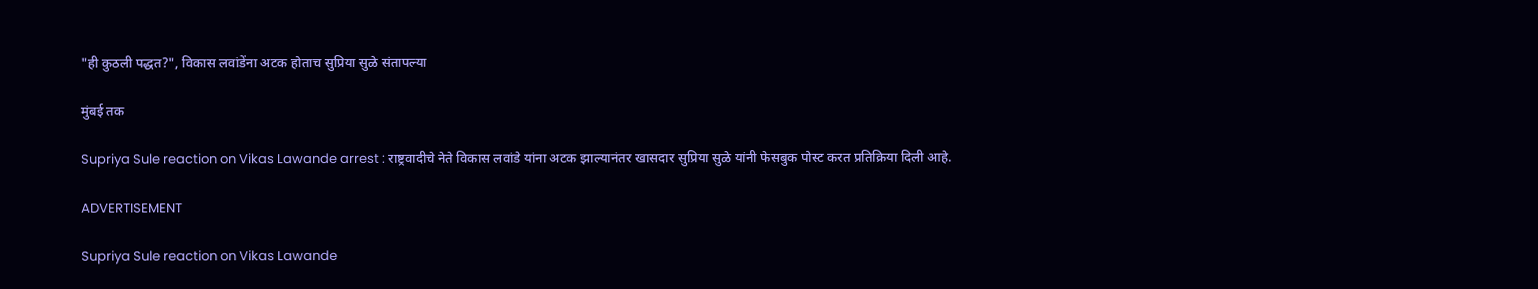"ही कुठली पद्धत?", विकास लवांडेंना अटक होताच सुप्रिया सुळे संतापल्या

मुंबई तक

Supriya Sule reaction on Vikas Lawande arrest : राष्ट्रवादीचे नेते विकास लवांडे यांना अटक झाल्यानंतर खासदार सुप्रिया सुळे यांनी फेसबुक पोस्ट करत प्रतिक्रिया दिली आहे.

ADVERTISEMENT

Supriya Sule reaction on Vikas Lawande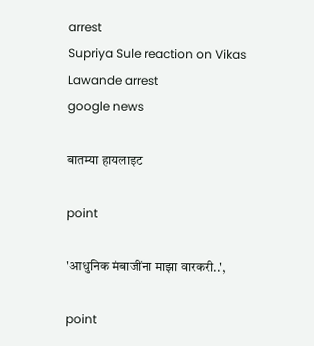arrest
Supriya Sule reaction on Vikas Lawande arrest
google news

बातम्या हायलाइट

point

'आधुनिक मंबाजींना माझा वारकरी..',

point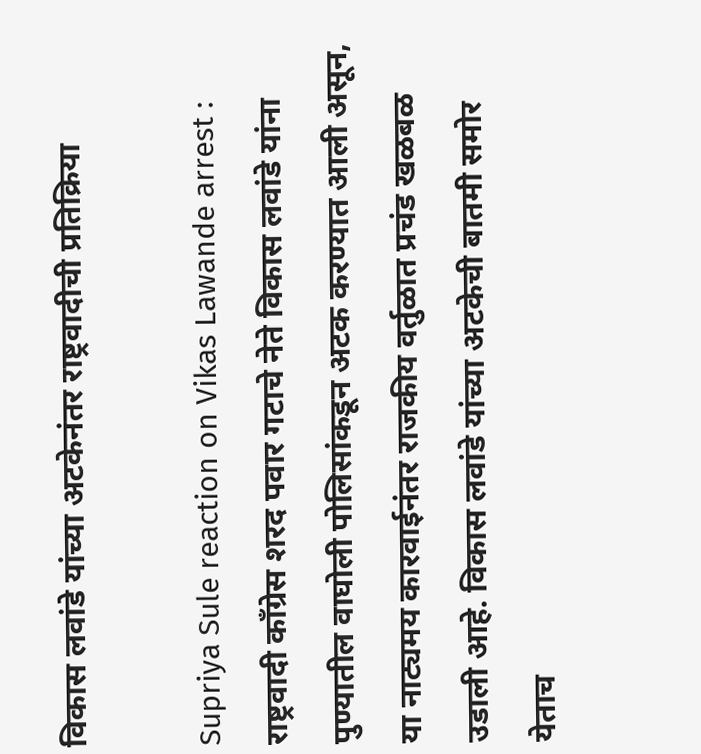विकास लवांडे यांच्या अटकेनंतर राष्ट्रवादीची प्रतिक्रिया

Supriya Sule reaction on Vikas Lawande arrest : राष्ट्रवादी काँग्रेस शरद पवार गटाचे नेते विकास लवांडे यांना पुण्यातील वाघोली पोलिसांकडून अटक करण्यात आली असून, या नाट्यमय कारवाईनंतर राजकीय वर्तुळात प्रचंड खळबळ उडाली आहे. विकास लवांडे यांच्या अटकेची बातमी समोर येताच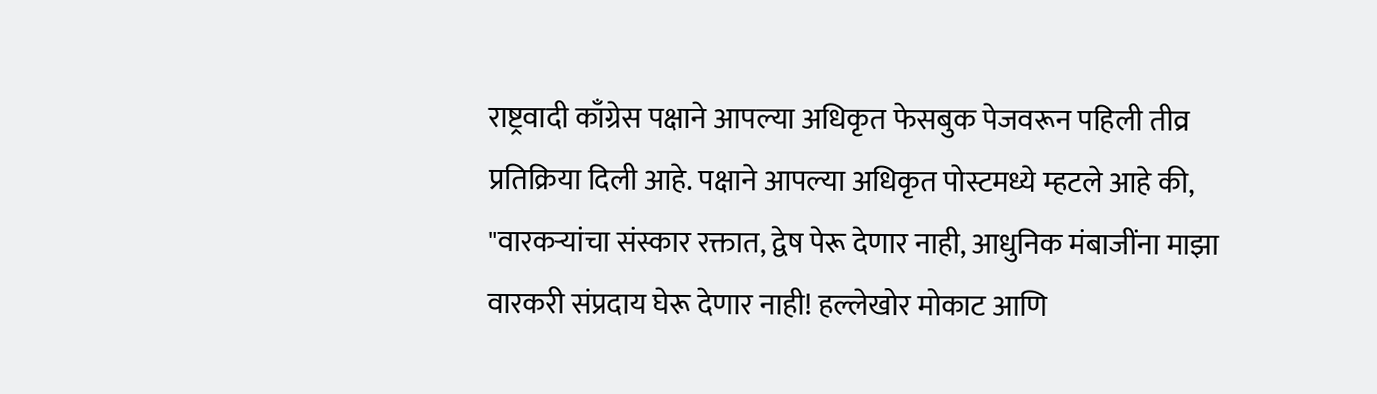राष्ट्रवादी काँग्रेस पक्षाने आपल्या अधिकृत फेसबुक पेजवरून पहिली तीव्र प्रतिक्रिया दिली आहे. पक्षाने आपल्या अधिकृत पोस्टमध्ये म्हटले आहे की, "वारकऱ्यांचा संस्कार रक्तात, द्वेष पेरू देणार नाही, आधुनिक मंबाजींना माझा वारकरी संप्रदाय घेरू देणार नाही! हल्लेखोर मोकाट आणि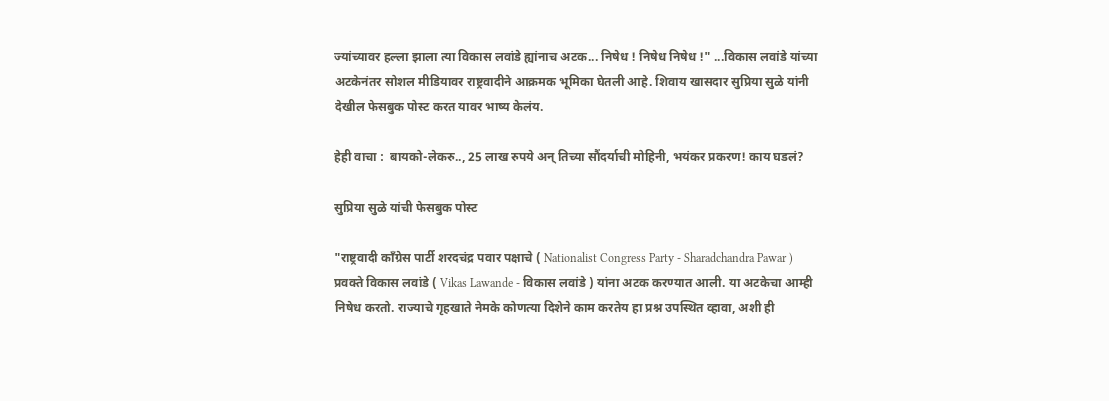ज्यांच्यावर हल्ला झाला त्या विकास लवांडे ह्यांनाच अटक... निषेध ! निषेध निषेध !" ...विकास लवांडे यांच्या अटकेनंतर सोशल मीडियावर राष्ट्रवादीने आक्रमक भूमिका घेतली आहे. शिवाय खासदार सुप्रिया सुळे यांनी देखील फेसबुक पोस्ट करत यावर भाष्य केलंय.

हेही वाचा :  बायको-लेकरु.., 25 लाख रुपये अन् तिच्या सौंदर्याची मोहिनी, भयंकर प्रकरण! काय घडलं?

सुप्रिया सुळे यांची फेसबुक पोस्ट

"राष्ट्रवादी काँग्रेस पार्टी शरदचंद्र पवार पक्षाचे ( Nationalist Congress Party - Sharadchandra Pawar ) प्रवक्ते विकास लवांडे ( Vikas Lawande - विकास लवांडे ) यांना अटक करण्यात आली. या अटकेचा आम्ही निषेध करतो. राज्याचे गृहखाते नेमके कोणत्या दिशेने काम करतेय हा प्रश्न उपस्थित व्हावा, अशी ही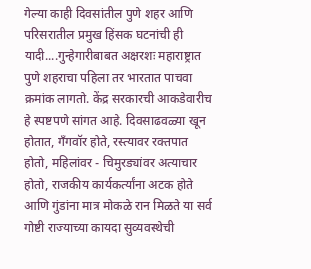गेल्या काही दिवसांतील पुणे शहर आणि परिसरातील प्रमुख हिंसक घटनांची ही यादी....गुन्हेगारीबाबत अक्षरशः महाराष्ट्रात पुणे शहराचा पहिला तर भारतात पाचवा क्रमांक लागतो. केंद्र सरकारची आकडेवारीच हे स्पष्टपणे सांगत आहे. दिवसाढवळ्या खून होतात, गॅंगवॉर होते, रस्त्यावर रक्तपात होतो, महिलांवर - चिमुरड्यांवर अत्याचार होतो, राजकीय कार्यकर्त्यांना अटक होते आणि गुंडांना मात्र मोकळे रान मिळते या सर्व गोष्टी राज्याच्या कायदा सुव्यवस्थेची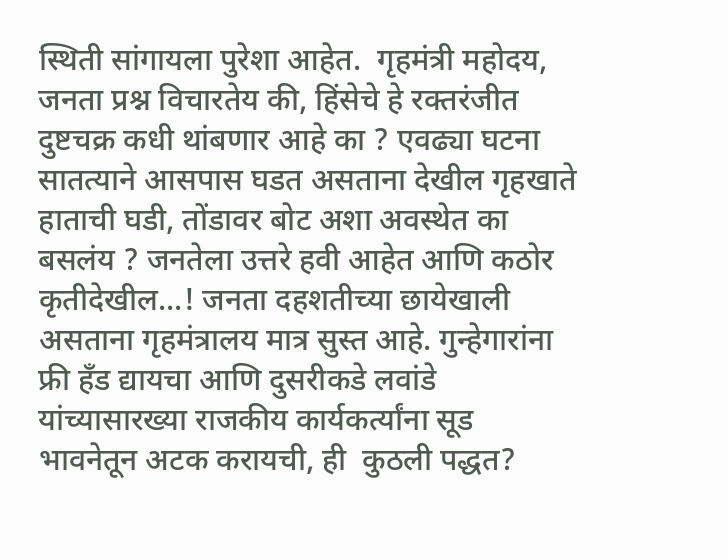स्थिती सांगायला पुरेशा आहेत.  गृहमंत्री महोदय, जनता प्रश्न विचारतेय की, हिंसेचे हे रक्तरंजीत दुष्टचक्र कधी थांबणार आहे का ? एवढ्या घटना सातत्याने आसपास घडत असताना देखील गृहखाते हाताची घडी, तोंडावर बोट अशा अवस्थेत का बसलंय ? जनतेला उत्तरे हवी आहेत आणि कठोर कृतीदेखील...! जनता दहशतीच्या छायेखाली असताना गृहमंत्रालय मात्र सुस्त आहे. गुन्हेगारांना फ्री हॅंड द्यायचा आणि दुसरीकडे लवांडे यांच्यासारख्या राजकीय कार्यकर्त्यांना सूड भावनेतून अटक करायची, ही  कुठली पद्धत?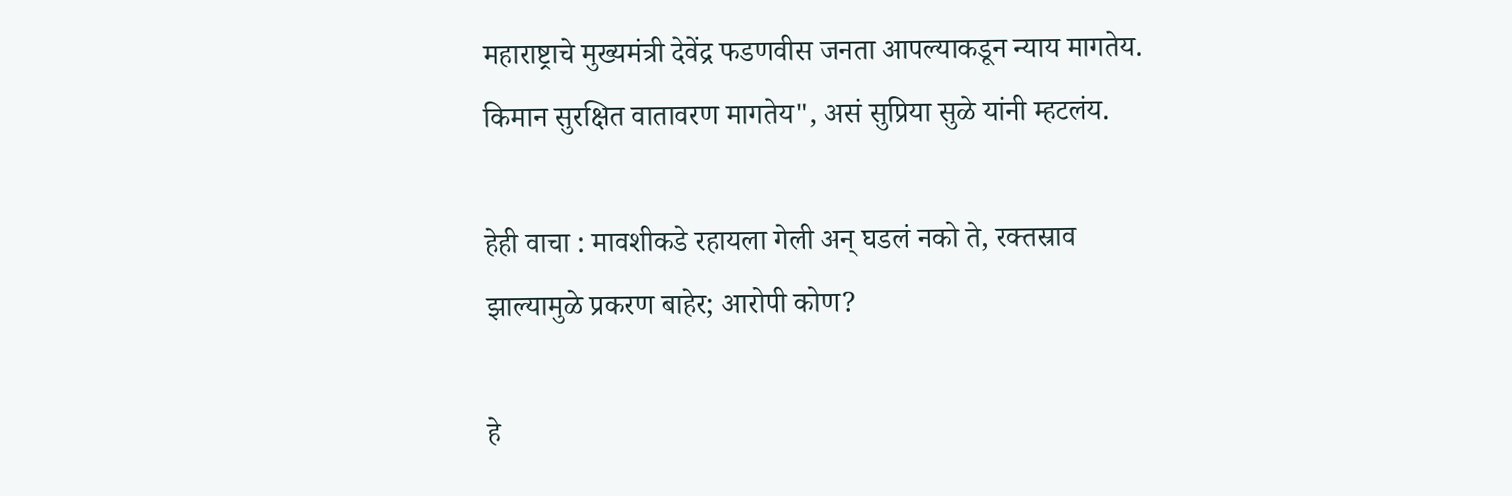महाराष्ट्राचे मुख्यमंत्री देवेंद्र फडणवीस जनता आपल्याकडून न्याय मागतेय. किमान सुरक्षित वातावरण मागतेय", असं सुप्रिया सुळे यांनी म्हटलंय.

हेही वाचा : मावशीकडे रहायला गेली अन् घडलं नको ते, रक्तस्राव झाल्यामुळे प्रकरण बाहेर; आरोपी कोण?

हे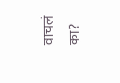वाचलं का?